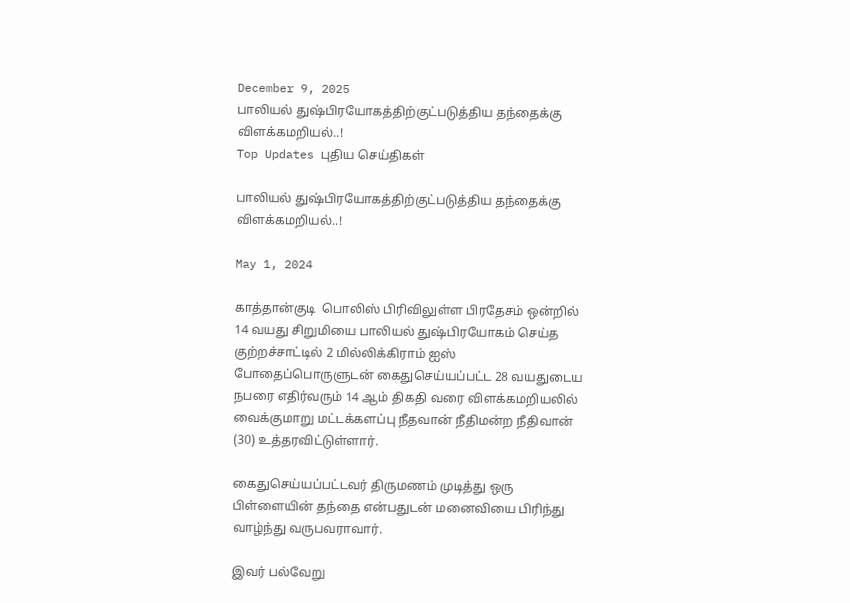December 9, 2025
பாலியல் துஷ்பிரயோகத்திற்குட்படுத்திய தந்தைக்கு விளக்கமறியல்..!
Top Updates புதிய செய்திகள்

பாலியல் துஷ்பிரயோகத்திற்குட்படுத்திய தந்தைக்கு விளக்கமறியல்..!

May 1, 2024

காத்தான்குடி  பொலிஸ் பிரிவிலுள்ள பிரதேசம் ஒன்றில் 14 வயது சிறுமியை பாலியல் துஷ்பிரயோகம் செய்த குற்றச்சாட்டில் 2 மில்லிக்கிராம் ஐஸ் போதைப்பொருளுடன் கைதுசெய்யப்பட்ட 28 வயதுடைய நபரை எதிர்வரும் 14 ஆம் திகதி வரை விளக்கமறியலில் வைக்குமாறு மட்டக்களப்பு நீதவான் நீதிமன்ற நீதிவான் (30) உத்தரவிட்டுள்ளார்.

கைதுசெய்யப்பட்டவர் திருமணம் முடித்து ஒரு பிள்ளையின் தந்தை என்பதுடன் மனைவியை பிரிந்து வாழ்ந்து வருபவராவார்.

இவர் பல்வேறு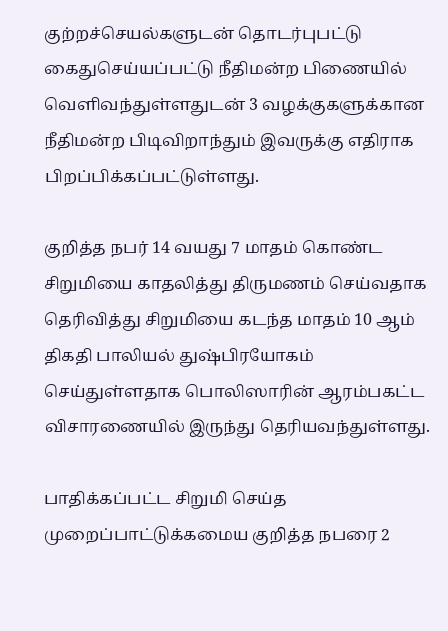குற்றச்செயல்களுடன் தொடர்புபட்டு கைதுசெய்யப்பட்டு நீதிமன்ற பிணையில் வெளிவந்துள்ளதுடன் 3 வழக்குகளுக்கான நீதிமன்ற பிடிவிறாந்தும் இவருக்கு எதிராக பிறப்பிக்கப்பட்டுள்ளது.

குறித்த நபர் 14 வயது 7 மாதம் கொண்ட சிறுமியை காதலித்து திருமணம் செய்வதாக தெரிவித்து சிறுமியை கடந்த மாதம் 10 ஆம் திகதி பாலியல் துஷ்பிரயோகம் செய்துள்ளதாக பொலிஸாரின் ஆரம்பகட்ட விசாரணையில் இருந்து தெரியவந்துள்ளது.

பாதிக்கப்பட்ட சிறுமி செய்த முறைப்பாட்டுக்கமைய குறித்த நபரை 2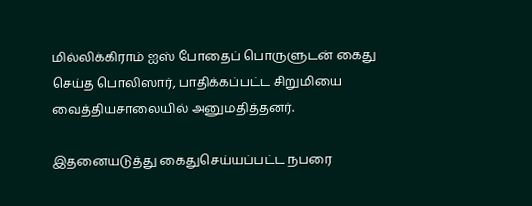மில்லிக்கிராம் ஐஸ் போதைப் பொருளுடன் கைது செய்த பொலிஸார், பாதிக்கப்பட்ட சிறுமியை வைத்தியசாலையில் அனுமதித்தனர்.

இதனையடுத்து கைதுசெய்யப்பட்ட நபரை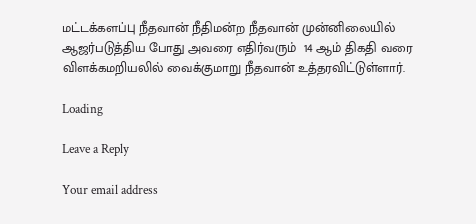மட்டக்களப்பு நீதவான் நீதிமன்ற நீதவான் முன்னிலையில் ஆஜர்படுத்திய போது அவரை எதிர்வரும்  14 ஆம் திகதி வரை விளக்கமறியலில் வைக்குமாறு நீதவான் உத்தரவிட்டுள்ளார்.

Loading

Leave a Reply

Your email address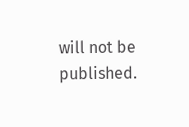will not be published.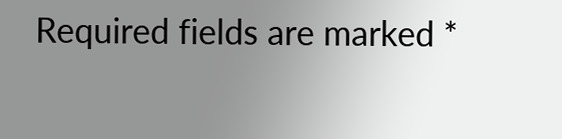Required fields are marked *